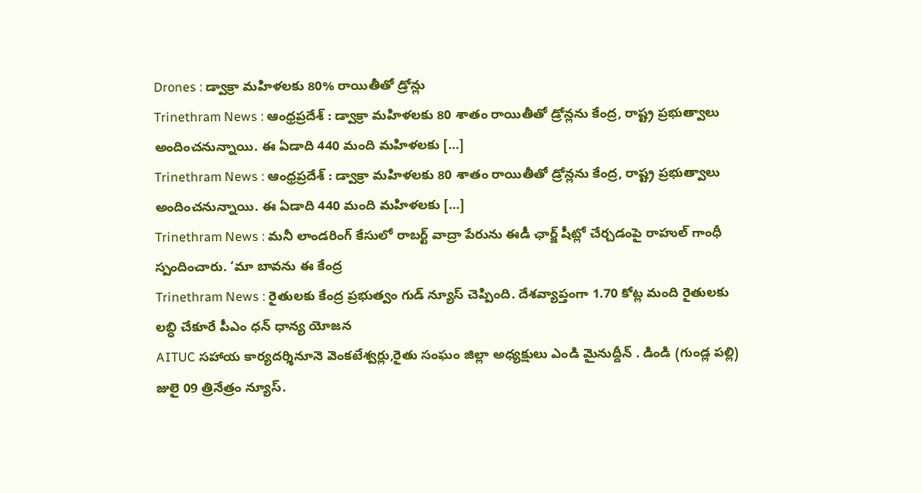Drones : డ్వాక్రా మహిళలకు 80% రాయితీతో డ్రోన్లు
Trinethram News : ఆంధ్రప్రదేశ్ : డ్వాక్రా మహిళలకు 80 శాతం రాయితీతో డ్రోన్లను కేంద్ర, రాష్ట్ర ప్రభుత్వాలు అందించనున్నాయి. ఈ ఏడాది 440 మంది మహిళలకు […]
Trinethram News : ఆంధ్రప్రదేశ్ : డ్వాక్రా మహిళలకు 80 శాతం రాయితీతో డ్రోన్లను కేంద్ర, రాష్ట్ర ప్రభుత్వాలు అందించనున్నాయి. ఈ ఏడాది 440 మంది మహిళలకు […]
Trinethram News : మనీ లాండరింగ్ కేసులో రాబర్ట్ వాద్రా పేరును ఈడీ ఛార్జ్ షీట్లో చేర్చడంపై రాహుల్ గాంధీ స్పందించారు. ‘మా బావను ఈ కేంద్ర
Trinethram News : రైతులకు కేంద్ర ప్రభుత్వం గుడ్ న్యూస్ చెప్పింది. దేశవ్యాప్తంగా 1.70 కోట్ల మంది రైతులకు లబ్ధి చేకూరే పీఎం ధన్ ధాన్య యోజన
AITUC సహాయ కార్యదర్శినూనె వెంకటేశ్వర్లు,రైతు సంఘం జిల్లా అధ్యక్షులు ఎండి మైనుద్దీన్ . డిండి (గుండ్ల పల్లి) జులై 09 త్రినేత్రం న్యూస్.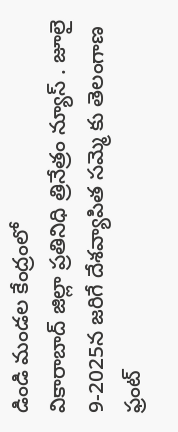డిండి మండల కేంద్రంలో
వికారాబాద్ జిల్లా ప్రతినిధి త్రినేత్రం న్యూస్ . జూలై 9-2025న జరిగే దేశవ్యాపిత సమ్మె కు తెలంగాణ ఫ్రంట్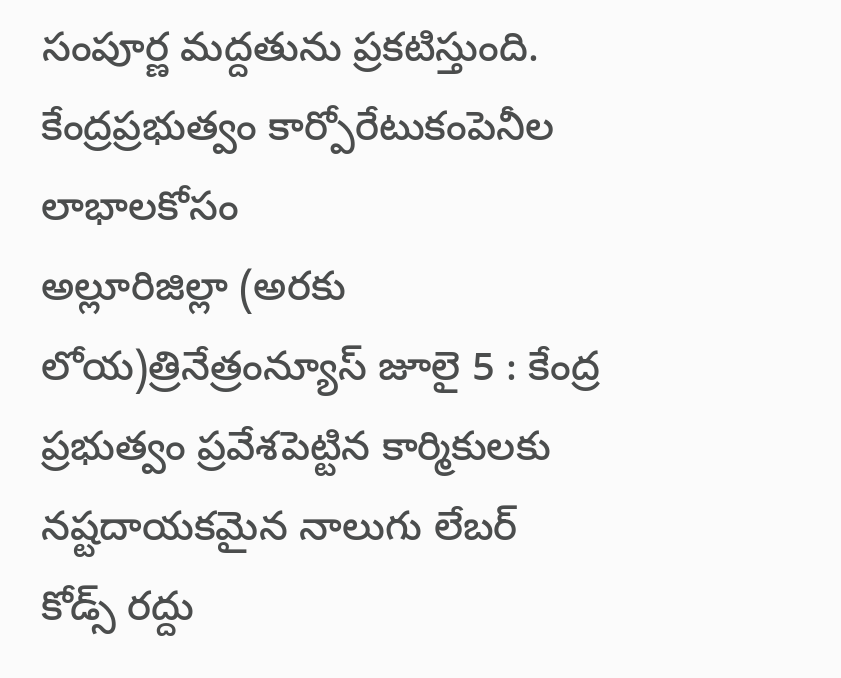సంపూర్ణ మద్దతును ప్రకటిస్తుంది. కేంద్రప్రభుత్వం కార్పోరేటుకంపెనీల లాభాలకోసం
అల్లూరిజిల్లా (అరకు లోయ)త్రినేత్రంన్యూస్ జూలై 5 : కేంద్ర ప్రభుత్వం ప్రవేశపెట్టిన కార్మికులకు నష్టదాయకమైన నాలుగు లేబర్ కోడ్స్ రద్దు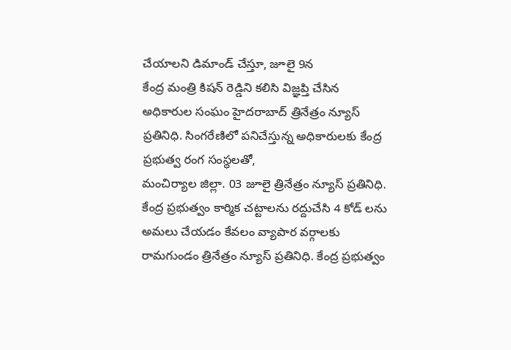చేయాలని డిమాండ్ చేస్తూ, జూలై 9న
కేంద్ర మంత్రి కిషన్ రెడ్డిని కలిసి విజ్ఞప్తి చేసిన అధికారుల సంఘం హైదరాబాద్ త్రినేత్రం న్యూస్ ప్రతినిధి. సింగరేణిలో పనిచేస్తున్న అధికారులకు కేంద్ర ప్రభుత్వ రంగ సంస్థలతో,
మంచిర్యాల జిల్లా. 03 జూలై త్రినేత్రం న్యూస్ ప్రతినిధి. కేంద్ర ప్రభుత్వం కార్మిక చట్టాలను రద్దుచేసి 4 కోడ్ లను అమలు చేయడం కేవలం వ్యాపార వర్గాలకు
రామగుండం త్రినేత్రం న్యూస్ ప్రతినిధి. కేంద్ర ప్రభుత్వం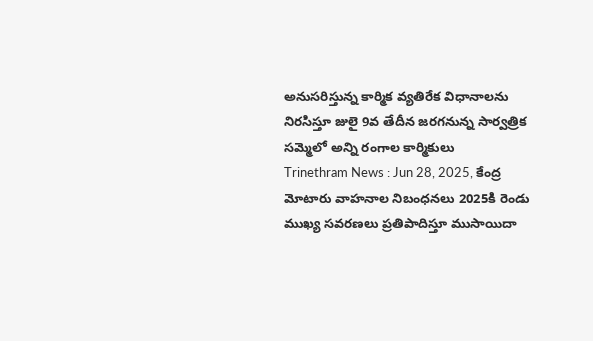అనుసరిస్తున్న కార్మిక వ్యతిరేక విధానాలను నిరసిస్తూ జులై 9వ తేదీన జరగనున్న సార్వత్రిక సమ్మెలో అన్ని రంగాల కార్మికులు
Trinethram News : Jun 28, 2025, కేంద్ర మోటారు వాహనాల నిబంధనలు 2025కి రెండు ముఖ్య సవరణలు ప్రతిపాదిస్తూ ముసాయిదా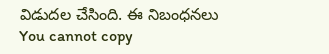విడుదల చేసింది. ఈ నిబంధనలు
You cannot copy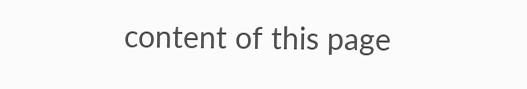content of this page